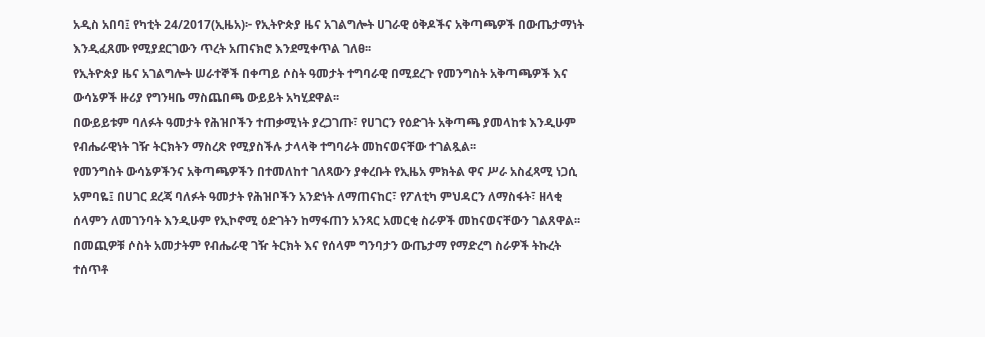አዲስ አበባ፤ የካቲት 24/2017(ኢዜአ)፦ የኢትዮጵያ ዜና አገልግሎት ሀገራዊ ዕቅዶችና አቅጣጫዎች በውጤታማነት እንዲፈጸሙ የሚያደርገውን ጥረት አጠናክሮ እንደሚቀጥል ገለፀ፡፡
የኢትዮጵያ ዜና አገልግሎት ሠራተኞች በቀጣይ ሶስት ዓመታት ተግባራዊ በሚደረጉ የመንግስት አቅጣጫዎች እና ውሳኔዎች ዙሪያ የግንዛቤ ማስጨበጫ ውይይት አካሂደዋል፡፡
በውይይቱም ባለፉት ዓመታት የሕዝቦችን ተጠቃሚነት ያረጋገጡ፣ የሀገርን የዕድገት አቅጣጫ ያመላከቱ እንዲሁም የብሔራዊነት ገዥ ትርክትን ማስረጽ የሚያስችሉ ታላላቅ ተግባራት መከናወናቸው ተገልጿል፡፡
የመንግስት ውሳኔዎችንና አቅጣጫዎችን በተመለከተ ገለጻውን ያቀረቡት የኢዜአ ምክትል ዋና ሥራ አስፈጻሚ ነጋሲ አምባዬ፤ በሀገር ደረጃ ባለፉት ዓመታት የሕዝቦችን አንድነት ለማጠናከር፣ የፖለቲካ ምህዳርን ለማስፋት፣ ዘላቂ ሰላምን ለመገንባት እንዲሁም የኢኮኖሚ ዕድገትን ከማፋጠን አንጻር አመርቂ ስራዎች መከናወናቸውን ገልጸዋል፡፡
በመጪዎቹ ሶስት አመታትም የብሔራዊ ገዥ ትርክት እና የሰላም ግንባታን ውጤታማ የማድረግ ስራዎች ትኩረት ተሰጥቶ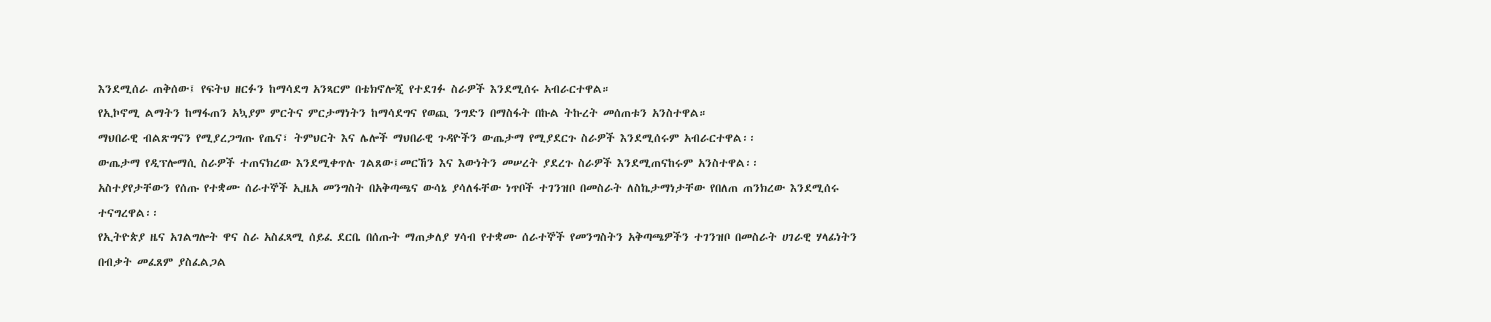እንደሚሰራ ጠቅሰው፤ የፍትህ ዘርፉን ከማሳደግ አንጻርም በቴክኖሎጂ የተደገፉ ስራዎች እንደሚሰሩ አብራርተዋል።
የኢኮኖሚ ልማትን ከማፋጠን አኳያም ምርትና ምርታማነትን ከማሳደግና የወጪ ንግድን በማስፋት በኩል ትኩረት መሰጠቱን አንስተዋል።
ማህበራዊ ብልጽግናን የሚያረጋግጡ የጤና፣ ትምህርት እና ሌሎች ማህበራዊ ጉዳዮችን ውጤታማ የሚያደርጉ ስራዎች እንደሚሰሩም አብራርተዋል፡፡
ውጤታማ የዲፕሎማሲ ስራዎች ተጠናክረው እንደሚቀጥሉ ገልጸው፤መርኸን እና እውነትን መሠረት ያደረጉ ስራዎች እንደሚጠናከሩም አንስተዋል፡፡
አስተያየታቸውን የሰጡ የተቋሙ ሰራተኞች ኢዜአ መንግስት በአቅጣጫና ውሳኔ ያሳለፋቸው ነጥቦች ተገንዝቦ በመስራት ለስኬታማነታቸው የበለጠ ጠንክረው እንደሚሰሩ ተናግረዋል፡፡
የኢትዮጵያ ዜና አገልግሎት ዋና ስራ አስፈጻሚ ሰይፈ ደርቤ በሰጡት ማጠቃለያ ሃሳብ የተቋሙ ሰራተኞች የመንግስትን አቅጣጫዎችን ተገንዝቦ በመስራት ሀገራዊ ሃላፊነትን በብቃት መፈጸም ያስፈልጋል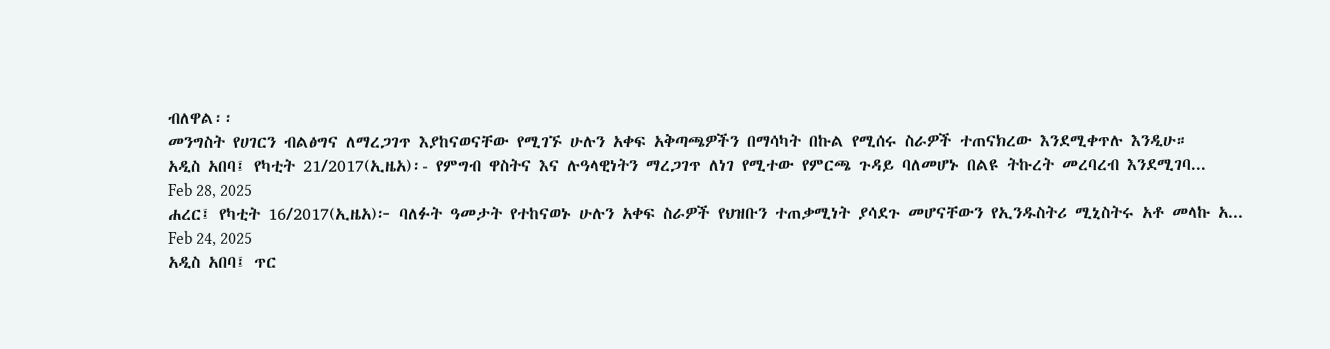ብለዋል፡፡
መንግስት የሀገርን ብልፅግና ለማረጋገጥ እያከናወናቸው የሚገኙ ሁሉን አቀፍ አቅጣጫዎችን በማሳካት በኩል የሚሰሩ ስራዎች ተጠናክረው እንደሚቀጥሉ እንዲሁ።
አዲስ አበባ፤ የካቲት 21/2017(ኢዜአ)፡- የምግብ ዋስትና እና ሉዓላዊነትን ማረጋገጥ ለነገ የሚተው የምርጫ ጉዳይ ባለመሆኑ በልዩ ትኩረት መረባረብ እንደሚገባ...
Feb 28, 2025
ሐረር፤ የካቲት 16/2017(ኢዜአ)፦ ባለፉት ዓመታት የተከናወኑ ሁሉን አቀፍ ስራዎች የህዝቡን ተጠቃሚነት ያሳደጉ መሆናቸውን የኢንዱስትሪ ሚኒስትሩ አቶ መላኩ አ...
Feb 24, 2025
አዲስ አበባ፤ ጥር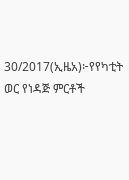30/2017(ኢዜአ)፦የየካቲት ወር የነዳጅ ምርቶች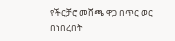የችርቻሮ መሸጫ ዋጋ በጥር ወር በነበረበት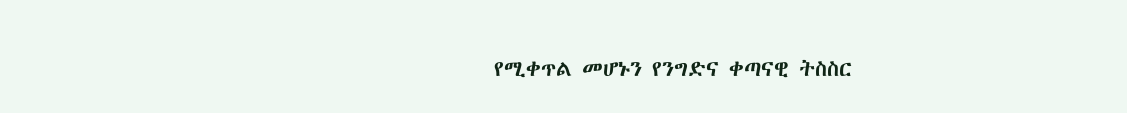የሚቀጥል መሆኑን የንግድና ቀጣናዊ ትስስር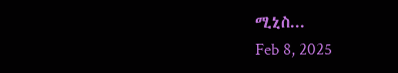ሚኒስ...
Feb 8, 2025